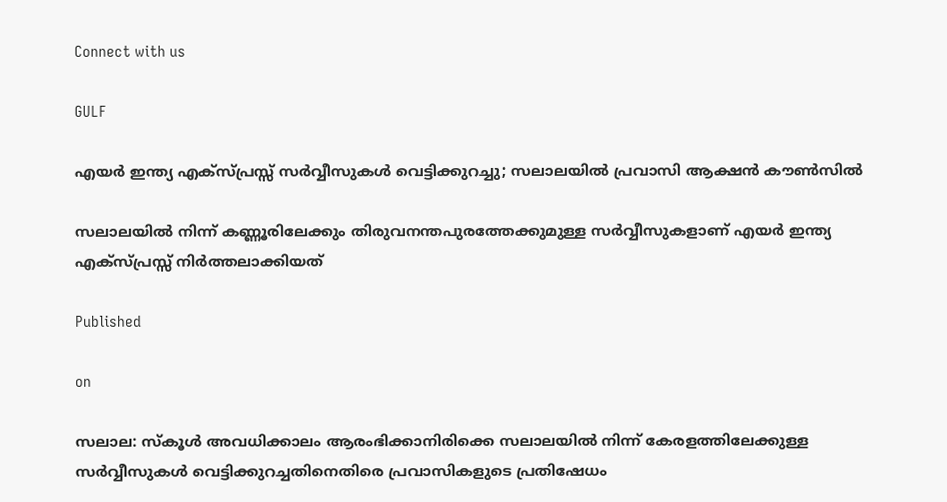Connect with us

GULF

എയര്‍ ഇന്ത്യ എക്‌സ്പ്രസ്സ് സര്‍വ്വീസുകള്‍ വെട്ടിക്കുറച്ചു; സലാലയിൽ പ്രവാസി ആക്ഷന്‍ കൗണ്‍സില്‍

സലാലയില്‍ നിന്ന് കണ്ണൂരിലേക്കും തിരുവനന്തപുരത്തേക്കുമുള്ള സര്‍വ്വീസുകളാണ് എയര്‍ ഇന്ത്യ എക്‌സ്പ്രസ്സ് നിര്‍ത്തലാക്കിയത്

Published

on

സലാല: സ്‌കൂള്‍ അവധിക്കാലം ആരംഭിക്കാനിരിക്കെ സലാലയില്‍ നിന്ന് കേരളത്തിലേക്കുള്ള സര്‍വ്വീസുകള്‍ വെട്ടിക്കുറച്ചതിനെതിരെ പ്രവാസികളുടെ പ്രതിഷേധം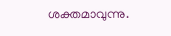ശക്തമാവുന്നു.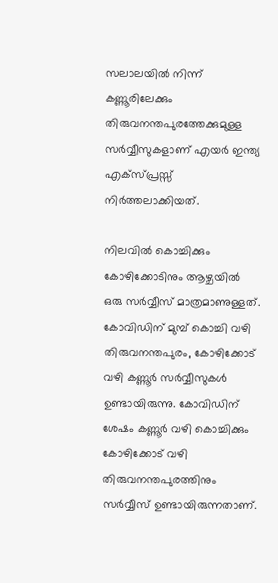സലാലയില്‍ നിന്ന് കണ്ണൂരിലേക്കും തിരുവനന്തപുരത്തേക്കുമുള്ള സര്‍വ്വീസുകളാണ് എയര്‍ ഇന്ത്യ എക്‌സ്പ്രസ്സ് നിര്‍ത്തലാക്കിയത്.

നിലവില്‍ കൊച്ചിക്കും കോഴിക്കോടിനും ആഴ്ചയില്‍ ഒരു സര്‍വ്വീസ് മാത്രമാണുള്ളത്. കോവിഡിന് മുമ്പ് കൊച്ചി വഴി തിരുവനന്തപുരം, കോഴിക്കോട് വഴി കണ്ണൂര്‍ സര്‍വ്വീസുകള്‍ ഉണ്ടായിരുന്നു. കോവിഡിന് ശേഷം കണ്ണൂര്‍ വഴി കൊച്ചിക്കും കോഴിക്കോട് വഴി തിരുവനന്തപുരത്തിനും സര്‍വ്വീസ് ഉണ്ടായിരുന്നതാണ്.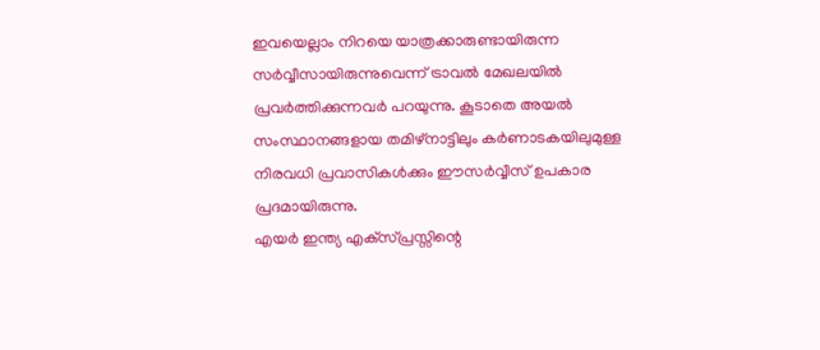ഇവയെല്ലാം നിറയെ യാത്രക്കാരുണ്ടായിരുന്ന സര്‍വ്വീസായിരുന്നുവെന്ന് ട്രാവല്‍ മേഖലയില്‍ പ്രവര്‍ത്തിക്കുന്നവര്‍ പറയുന്നു. കൂടാതെ അയല്‍ സംസ്ഥാനങ്ങളായ തമിഴ്നാട്ടിലും കര്‍ണാടകയിലുമുള്ള നിരവധി പ്രവാസികള്‍ക്കും ഈസര്‍വ്വീസ് ഉപകാര പ്രദമായിരുന്നു.
എയര്‍ ഇന്ത്യ എക്‌സ്പ്രസ്സിന്റെ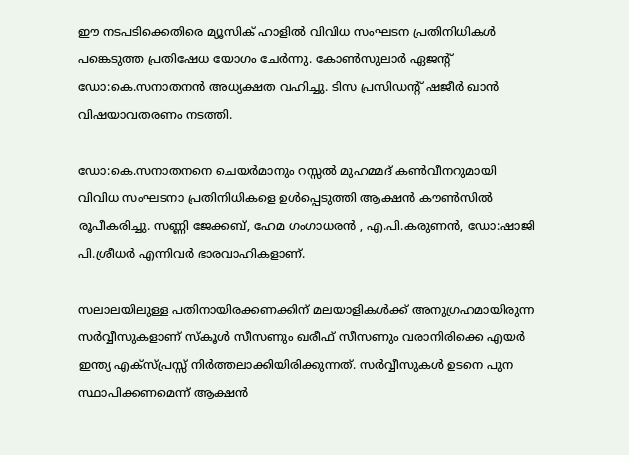ഈ നടപടിക്കെതിരെ മ്യൂസിക് ഹാളില്‍ വിവിധ സംഘടന പ്രതിനിധികള്‍ പങ്കെടുത്ത പ്രതിഷേധ യോഗം ചേര്‍ന്നു. കോണ്‍സുലാര്‍ ഏജന്റ് ഡോ:കെ.സനാതനന്‍ അധ്യക്ഷത വഹിച്ചു. ടിസ പ്രസിഡന്റ് ഷജീര്‍ ഖാന്‍ വിഷയാവതരണം നടത്തി.

ഡോ:കെ.സനാതനനെ ചെയര്‍മാനും റസ്സല്‍ മുഹമ്മദ് കണ്‍വീനറുമായി
വിവിധ സംഘടനാ പ്രതിനിധികളെ ഉള്‍പ്പെടുത്തി ആക്ഷന്‍ കൗണ്‍സില്‍ രൂപീകരിച്ചു. സണ്ണി ജേക്കബ്, ഹേമ ഗംഗാധരന്‍ , എ.പി.കരുണന്‍, ഡോ:ഷാജി പി.ശ്രീധര്‍ എന്നിവര്‍ ഭാരവാഹികളാണ്.

സലാലയിലുള്ള പതിനായിരക്കണക്കിന് മലയാളികള്‍ക്ക് അനുഗ്രഹമായിരുന്ന സര്‍വ്വീസുകളാണ് സ്‌കൂള്‍ സീസണും ഖരീഫ് സീസണും വരാനിരിക്കെ എയര്‍ ഇന്ത്യ എക്‌സ്പ്രസ്സ് നിര്‍ത്തലാക്കിയിരിക്കുന്നത്. സര്‍വ്വീസുകള്‍ ഉടനെ പുന സ്ഥാപിക്കണമെന്ന് ആക്ഷന്‍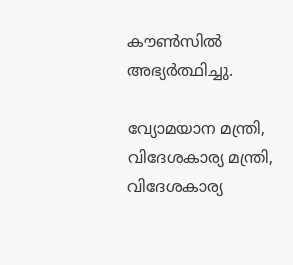കൗണ്‍സില്‍ അഭ്യര്‍ത്ഥിച്ചു.

വ്യോമയാന മന്ത്രി, വിദേശകാര്യ മന്ത്രി, വിദേശകാര്യ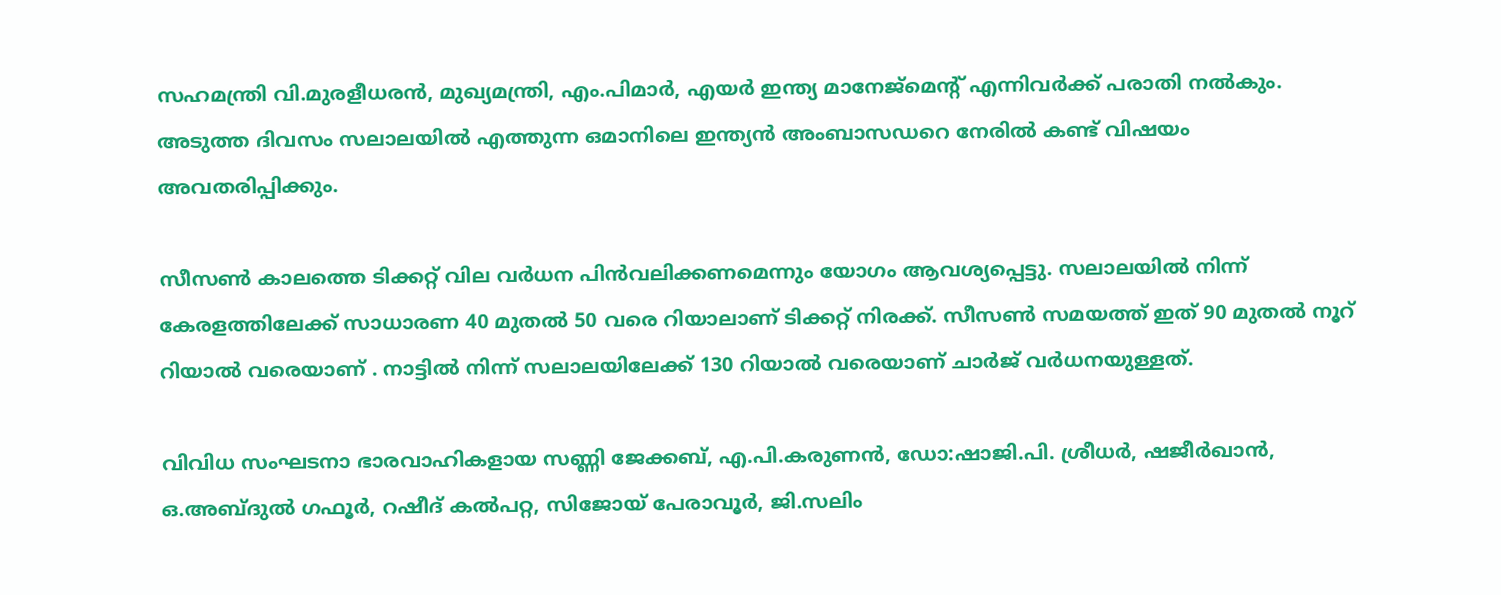സഹമന്ത്രി വി.മുരളീധരന്‍, മുഖ്യമന്ത്രി, എം.പിമാര്‍, എയര്‍ ഇന്ത്യ മാനേജ്‌മെന്റ് എന്നിവര്‍ക്ക് പരാതി നല്‍കും. അടുത്ത ദിവസം സലാലയില്‍ എത്തുന്ന ഒമാനിലെ ഇന്ത്യന്‍ അംബാസഡറെ നേരില്‍ കണ്ട് വിഷയം അവതരിപ്പിക്കും.

സീസണ്‍ കാലത്തെ ടിക്കറ്റ് വില വര്‍ധന പിന്‍വലിക്കണമെന്നും യോഗം ആവശ്യപ്പെട്ടു. സലാലയില്‍ നിന്ന് കേരളത്തിലേക്ക് സാധാരണ 40 മുതല്‍ 50 വരെ റിയാലാണ് ടിക്കറ്റ് നിരക്ക്. സീസണ്‍ സമയത്ത് ഇത് 90 മുതല്‍ നൂറ് റിയാല്‍ വരെയാണ് . നാട്ടില്‍ നിന്ന് സലാലയിലേക്ക് 130 റിയാല്‍ വരെയാണ് ചാര്‍ജ് വര്‍ധനയുള്ളത്.

വിവിധ സംഘടനാ ഭാരവാഹികളായ സണ്ണി ജേക്കബ്, എ.പി.കരുണന്‍, ഡോ:ഷാജി.പി. ശ്രീധര്‍, ഷജീര്‍ഖാന്‍, ഒ.അബ്ദുല്‍ ഗഫൂര്‍, റഷീദ് കല്‍പറ്റ, സിജോയ് പേരാവൂര്‍, ജി.സലിം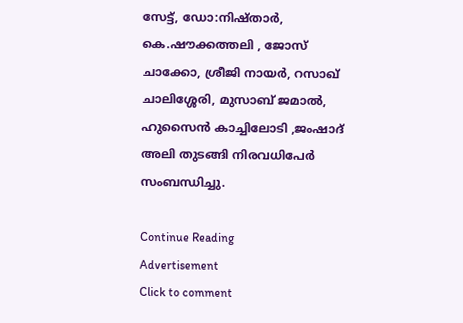സേട്ട്, ഡോ:നിഷ്താര്‍, കെ.ഷൗക്കത്തലി , ജോസ് ചാക്കോ, ശ്രീജി നായര്‍, റസാഖ് ചാലിശ്ശേരി, മുസാബ് ജമാല്‍, ഹുസൈന്‍ കാച്ചിലോടി ,ജംഷാദ് അലി തുടങ്ങി നിരവധിപേര്‍ സംബന്ധിച്ചു.

Continue Reading
Advertisement
Click to comment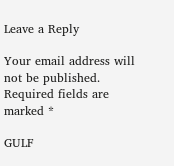Leave a Reply

Your email address will not be published. Required fields are marked *

GULF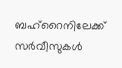ബഹ്റൈനിലേക്ക് സർവീസുകൾ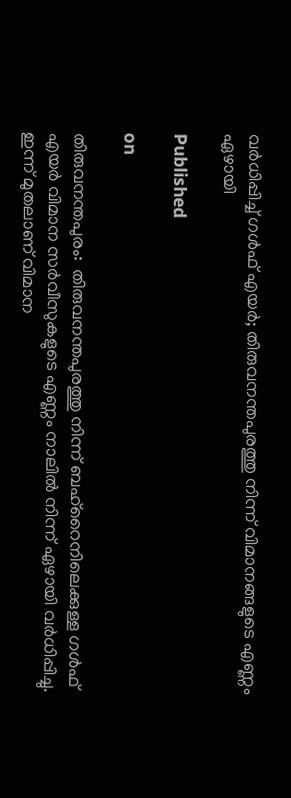വർധിപ്പിച്ച് ഗൾഫ് എയർ; തിരുവനന്തപുരത്തു നിന്ന് വിമാനങ്ങളുടെ എണ്ണം ഏഴായി

Published

on

തിരുവനന്തപുരം:  തിരുവനന്തപുരത്തു നിന്ന് ബഹ്റൈനിലെക്കുള്ള ഗൾഫ് എയർ വിമാന സർവീസുകളുടെ എണ്ണം നാലിൽ നിന്ന് ഏഴായി വർധിപ്പിച്ചു. ഇന്ന് മുതലാണ് വിമാന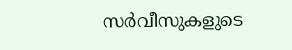സർവീസുകളുടെ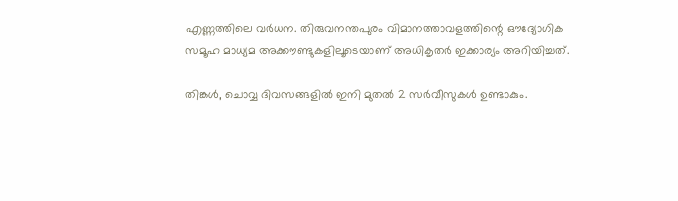എണ്ണത്തിലെ വർധന. തിരുവനന്തപുരം വിമാനത്താവളത്തിന്റെ ഔദ്യോഗിക സമൂഹ മാധ്യമ അക്കൗണ്ടുകളിലൂടെയാണ് അധികൃതർ ഇക്കാര്യം അറിയിച്ചത്.

തിങ്കൾ, ചൊവ്വ ദിവസങ്ങളിൽ ഇനി മുതൽ 2 സർവീസുകൾ ഉണ്ടാകും.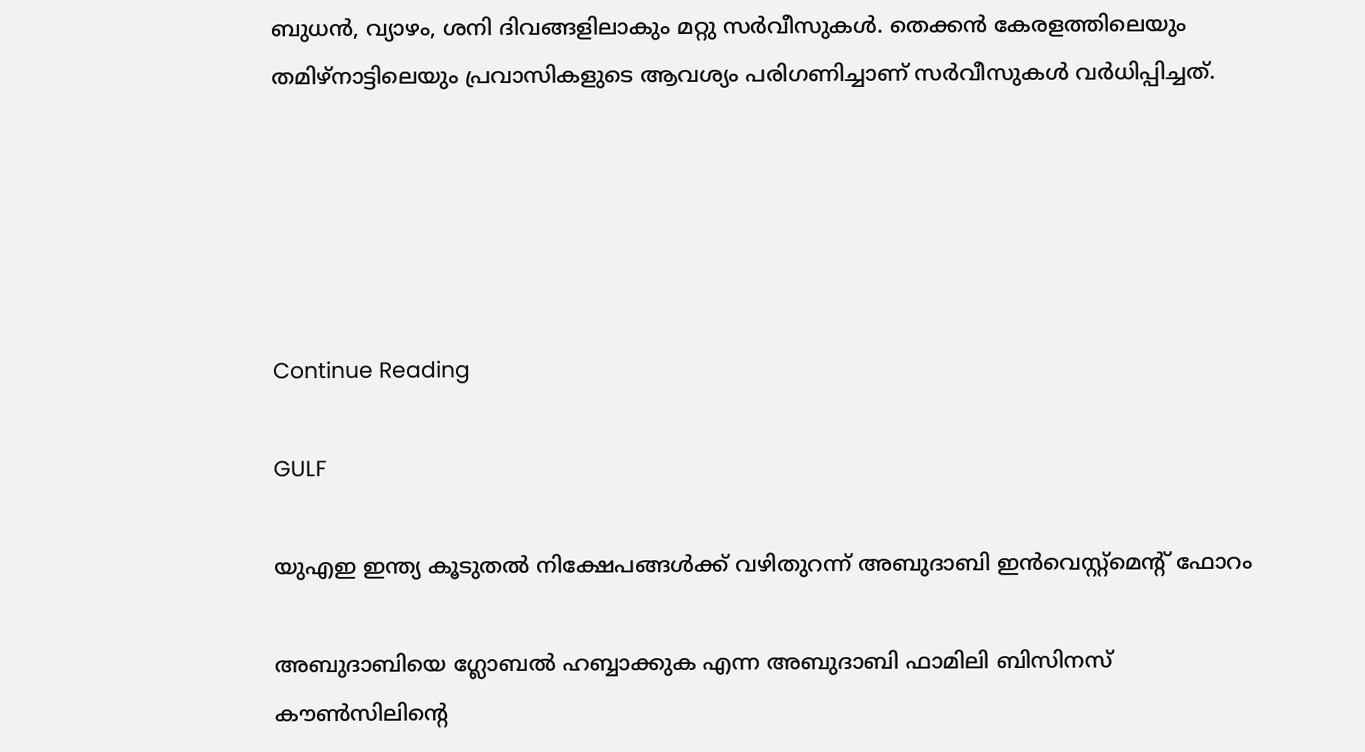ബുധൻ, വ്യാഴം, ശനി ദിവങ്ങളിലാകും മറ്റു സർവീസുകൾ. തെക്കൻ കേരളത്തിലെയും തമിഴ്നാട്ടിലെയും പ്രവാസികളുടെ ആവശ്യം പരിഗണിച്ചാണ് സർവീസുകൾ വർധിപ്പിച്ചത്.





Continue Reading

GULF

യുഎഇ ഇന്ത്യ കൂടുതല്‍ നിക്ഷേപങ്ങള്‍ക്ക് വഴിതുറന്ന് അബുദാബി ഇന്‍വെസ്റ്റ്‌മെന്റ് ഫോറം

അബുദാബിയെ ഗ്ലോബല്‍ ഹബ്ബാക്കുക എന്ന അബുദാബി ഫാമിലി ബിസിനസ് കൗണ്‍സിലിന്റെ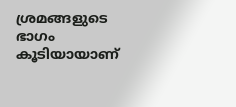ശ്രമങ്ങളുടെ ഭാഗം കൂടിയായാണ്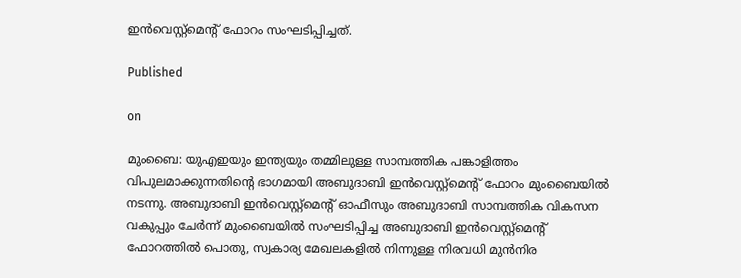ഇന്‍വെസ്റ്റ്‌മെന്റ് ഫോറം സംഘടിപ്പിച്ചത്.

Published

on

മുംബൈ: യുഎഇയും ഇന്ത്യയും തമ്മിലുള്ള സാമ്പത്തിക പങ്കാളിത്തം വിപുലമാക്കുന്നതിന്റെ ഭാഗമായി അബുദാബി ഇന്‍വെസ്റ്റ്‌മെന്റ് ഫോറം മുംബൈയില്‍ നടന്നു. അബുദാബി ഇന്‍വെസ്റ്റ്മെന്റ് ഓഫീസും അബുദാബി സാമ്പത്തിക വികസന വകുപ്പും ചേര്‍ന്ന് മുംബൈയില്‍ സംഘടിപ്പിച്ച അബുദാബി ഇന്‍വെസ്റ്റ്‌മെന്റ് ഫോറത്തില്‍ പൊതു, സ്വകാര്യ മേഖലകളില്‍ നിന്നുള്ള നിരവധി മുന്‍നിര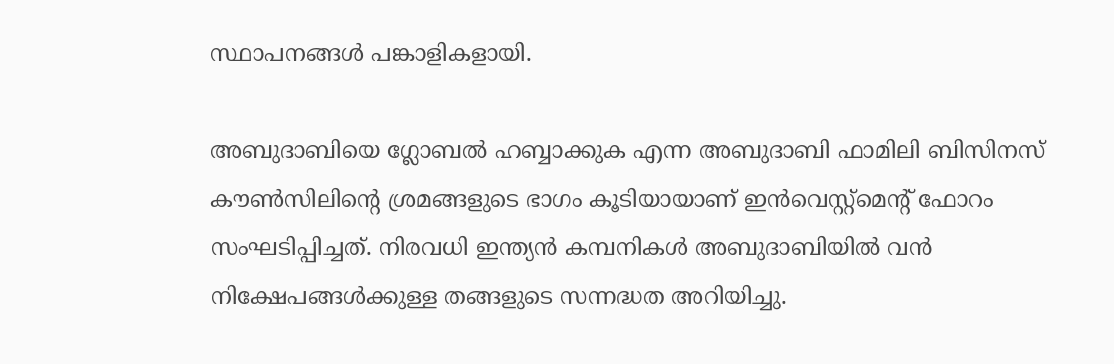സ്ഥാപനങ്ങള്‍ പങ്കാളികളായി.

അബുദാബിയെ ഗ്ലോബല്‍ ഹബ്ബാക്കുക എന്ന അബുദാബി ഫാമിലി ബിസിനസ് കൗണ്‍സിലിന്റെ ശ്രമങ്ങളുടെ ഭാഗം കൂടിയായാണ് ഇന്‍വെസ്റ്റ്‌മെന്റ് ഫോറം സംഘടിപ്പിച്ചത്. നിരവധി ഇന്ത്യന്‍ കമ്പനികള്‍ അബുദാബിയില്‍ വന്‍ നിക്ഷേപങ്ങള്‍ക്കുള്ള തങ്ങളുടെ സന്നദ്ധത അറിയിച്ചു.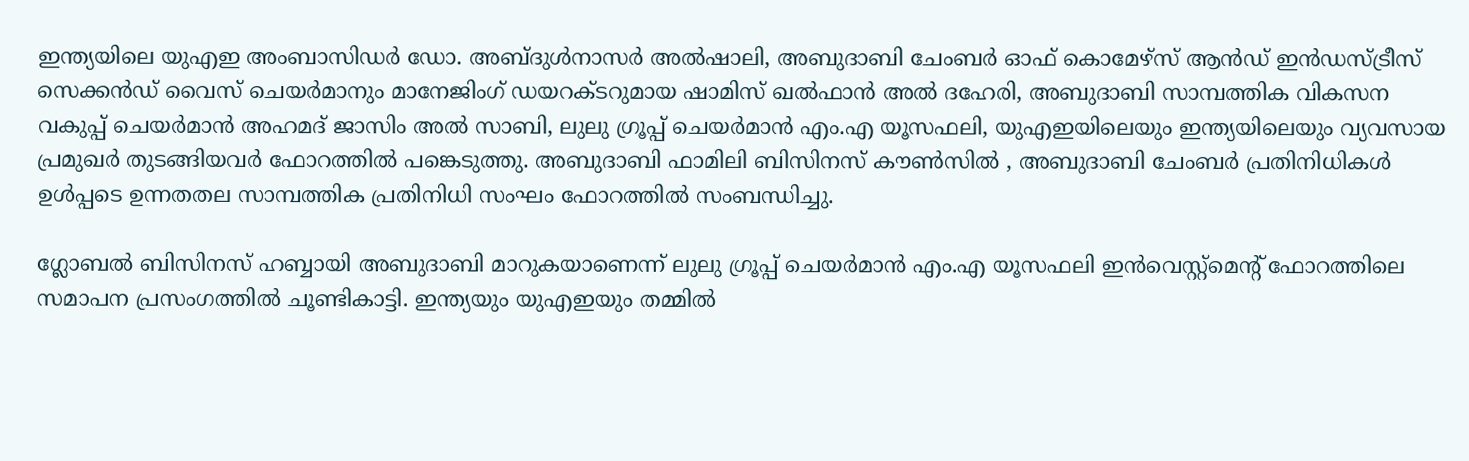ഇന്ത്യയിലെ യുഎഇ അംബാസിഡര്‍ ഡോ. അബ്ദുള്‍നാസര്‍ അല്‍ഷാലി, അബുദാബി ചേംബര്‍ ഓഫ് കൊമേഴ്‌സ് ആന്‍ഡ് ഇന്‍ഡസ്ട്രീസ് സെക്കന്‍ഡ് വൈസ് ചെയര്‍മാനും മാനേജിംഗ് ഡയറക്ടറുമായ ഷാമിസ് ഖല്‍ഫാന്‍ അല്‍ ദഹേരി, അബുദാബി സാമ്പത്തിക വികസന വകുപ്പ് ചെയര്‍മാന്‍ അഹമദ് ജാസിം അല്‍ സാബി, ലുലു ഗ്രൂപ്പ് ചെയര്‍മാന്‍ എം.എ യൂസഫലി, യുഎഇയിലെയും ഇന്ത്യയിലെയും വ്യവസായ പ്രമുഖര്‍ തുടങ്ങിയവര്‍ ഫോറത്തില്‍ പങ്കെടുത്തു. അബുദാബി ഫാമിലി ബിസിനസ് കൗണ്‍സില്‍ , അബുദാബി ചേംബര്‍ പ്രതിനിധികള്‍ ഉള്‍പ്പടെ ഉന്നതതല സാമ്പത്തിക പ്രതിനിധി സംഘം ഫോറത്തില്‍ സംബന്ധിച്ചു.

ഗ്ലോബല്‍ ബിസിനസ് ഹബ്ബായി അബുദാബി മാറുകയാണെന്ന് ലുലു ഗ്രൂപ്പ് ചെയര്‍മാന്‍ എം.എ യൂസഫലി ഇന്‍വെസ്റ്റ്‌മെന്റ് ഫോറത്തിലെ സമാപന പ്രസംഗത്തില്‍ ചൂണ്ടികാട്ടി. ഇന്ത്യയും യുഎഇയും തമ്മില്‍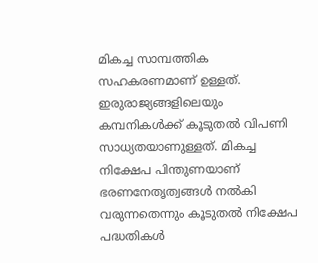മികച്ച സാമ്പത്തിക സഹകരണമാണ് ഉള്ളത്. ഇരുരാജ്യങ്ങളിലെയും കമ്പനികള്‍ക്ക് കൂടുതല്‍ വിപണി സാധ്യതയാണുള്ളത്. മികച്ച നിക്ഷേപ പിന്തുണയാണ് ഭരണനേതൃത്വങ്ങള്‍ നല്‍കി വരുന്നതെന്നും കൂടുതല്‍ നിക്ഷേപ പദ്ധതികള്‍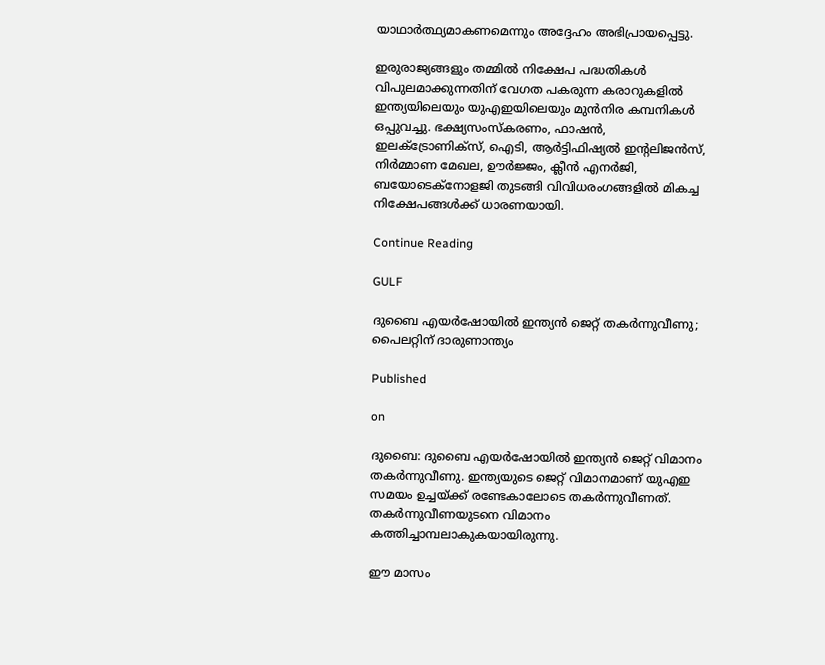യാഥാര്‍ത്ഥ്യമാകണമെന്നും അദ്ദേഹം അഭിപ്രായപ്പെട്ടു.

ഇരുരാജ്യങ്ങളും തമ്മില്‍ നിക്ഷേപ പദ്ധതികള്‍ വിപുലമാക്കുന്നതിന് വേഗത പകരുന്ന കരാറുകളില്‍ ഇന്ത്യയിലെയും യുഎഇയിലെയും മുന്‍നിര കമ്പനികള്‍ ഒപ്പുവച്ചു. ഭക്ഷ്യസംസ്‌കരണം, ഫാഷന്‍, ഇലക്ട്രോണിക്‌സ്, ഐടി, ആര്‍ട്ടിഫിഷ്യല്‍ ഇന്റലിജന്‍സ്, നിര്‍മ്മാണ മേഖല, ഊര്‍ജ്ജം, ക്ലീന്‍ എനര്‍ജി, ബയോടെക്‌നോളജി തുടങ്ങി വിവിധരംഗങ്ങളില്‍ മികച്ച നിക്ഷേപങ്ങള്‍ക്ക് ധാരണയായി.

Continue Reading

GULF

ദുബൈ എയര്‍ഷോയില്‍ ഇന്ത്യന്‍ ജെറ്റ് തകര്‍ന്നുവീണു; പൈലറ്റിന് ദാരുണാന്ത്യം

Published

on

ദുബൈ: ദുബൈ എയര്‍ഷോയില്‍ ഇന്ത്യന്‍ ജെറ്റ് വിമാനം തകര്‍ന്നുവീണു. ഇന്ത്യയുടെ ജെറ്റ് വിമാനമാണ് യുഎഇ സമയം ഉച്ചയ്ക്ക് രണ്ടേകാലോടെ തകര്‍ന്നുവീണത്.  തകര്‍ന്നുവീണയുടനെ വിമാനം കത്തിച്ചാമ്പലാകുകയായിരുന്നു.

ഈ മാസം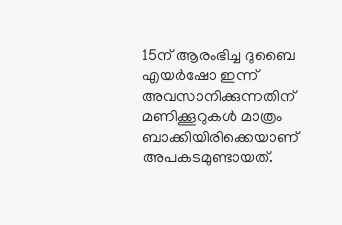15ന് ആരംഭിച്ച ദുബൈ എയര്‍ഷോ ഇന്ന് അവസാനിക്കുന്നതിന് മണിക്കൂറുകള്‍ മാത്രം ബാക്കിയിരിക്കെയാണ് അപകടമുണ്ടായത്.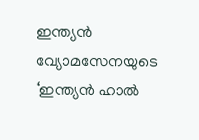ഇന്ത്യന്‍ വ്യോമസേനയുടെ ‘ഇന്ത്യന്‍ ഹാല്‍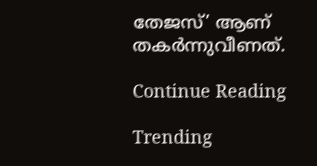തേജസ്’ ആണ് തകര്‍ന്നുവീണത്.

Continue Reading

Trending